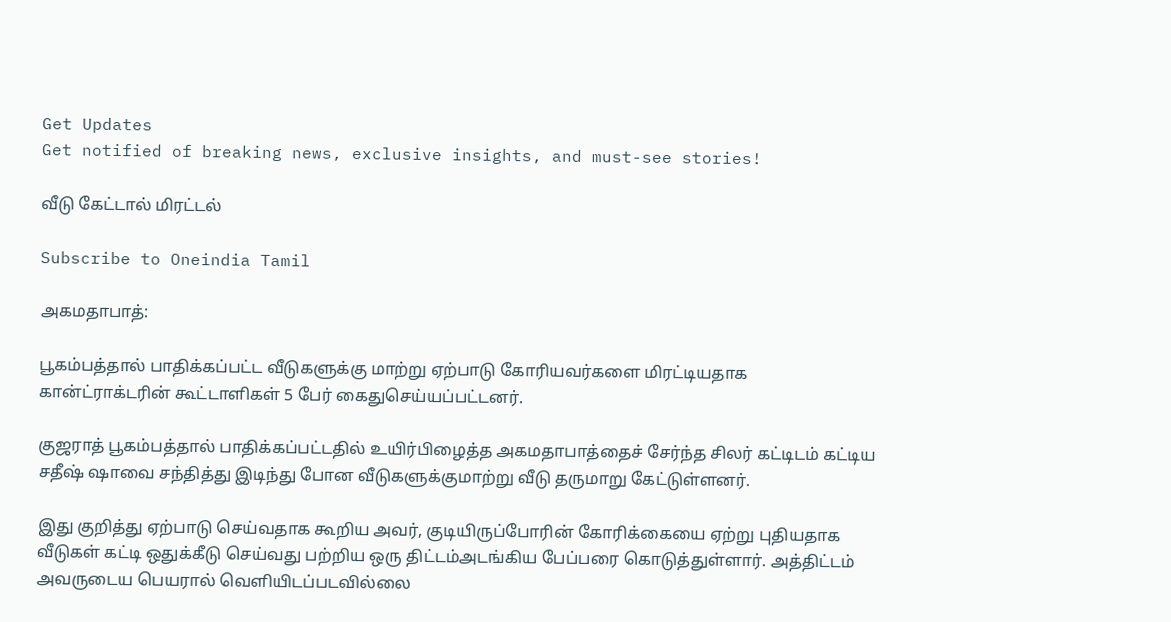Get Updates
Get notified of breaking news, exclusive insights, and must-see stories!

வீடு கேட்டால் மிரட்டல்

Subscribe to Oneindia Tamil

அகமதாபாத்:

பூகம்பத்தால் பாதிக்கப்பட்ட வீடுகளுக்கு மாற்று ஏற்பாடு கோரியவர்களை மிரட்டியதாக கான்ட்ராக்டரின் கூட்டாளிகள் 5 பேர் கைதுசெய்யப்பட்டனர்.

குஜராத் பூகம்பத்தால் பாதிக்கப்பட்டதில் உயிர்பிழைத்த அகமதாபாத்தைச் சேர்ந்த சிலர் கட்டிடம் கட்டிய சதீஷ் ஷாவை சந்தித்து இடிந்து போன வீடுகளுக்குமாற்று வீடு தருமாறு கேட்டுள்ளனர்.

இது குறித்து ஏற்பாடு செய்வதாக கூறிய அவர், குடியிருப்போரின் கோரிக்கையை ஏற்று புதியதாக வீடுகள் கட்டி ஒதுக்கீடு செய்வது பற்றிய ஒரு திட்டம்அடங்கிய பேப்பரை கொடுத்துள்ளார். அத்திட்டம் அவருடைய பெயரால் வெளியிடப்படவில்லை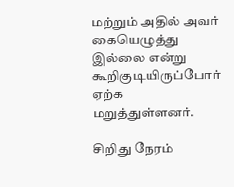மற்றும் அதில் அவர் கையெழுத்து இல்லை என்று கூறிகுடியிருப்போர் ஏற்க மறுத்துள்ளனர்.

சிறிது நேரம்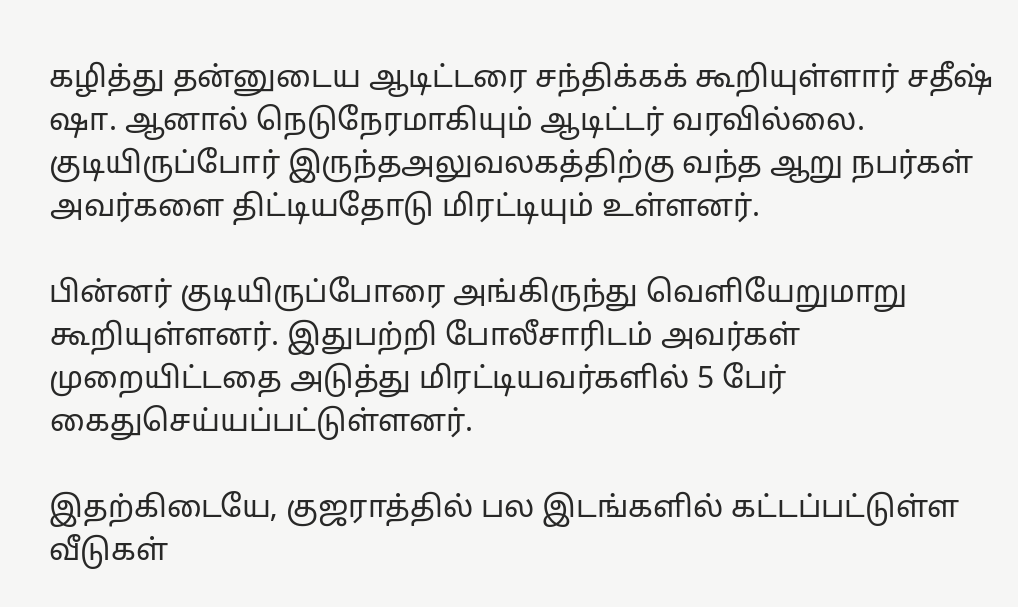கழித்து தன்னுடைய ஆடிட்டரை சந்திக்கக் கூறியுள்ளார் சதீஷ் ஷா. ஆனால் நெடுநேரமாகியும் ஆடிட்டர் வரவில்லை. குடியிருப்போர் இருந்தஅலுவலகத்திற்கு வந்த ஆறு நபர்கள் அவர்களை திட்டியதோடு மிரட்டியும் உள்ளனர்.

பின்னர் குடியிருப்போரை அங்கிருந்து வெளியேறுமாறு கூறியுள்ளனர். இதுபற்றி போலீசாரிடம் அவர்கள் முறையிட்டதை அடுத்து மிரட்டியவர்களில் 5 பேர் கைதுசெய்யப்பட்டுள்ளனர்.

இதற்கிடையே, குஜராத்தில் பல இடங்களில் கட்டப்பட்டுள்ள வீடுகள்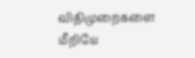விதிமுறைகளை மீறியே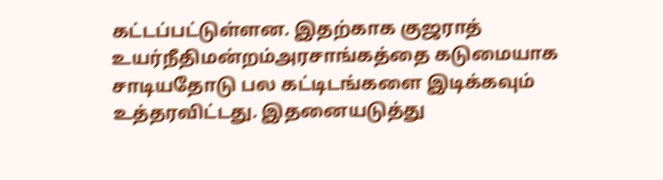கட்டப்பட்டுள்ளன. இதற்காக குஜராத் உயர்நீதிமன்றம்அரசாங்கத்தை கடுமையாக சாடியதோடு பல கட்டிடங்களை இடிக்கவும் உத்தரவிட்டது. இதனையடுத்து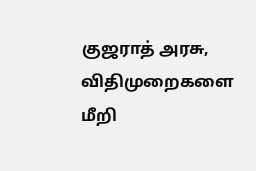குஜராத் அரசு, விதிமுறைகளை மீறி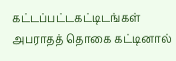கட்டப்பட்டகட்டிடங்கள் அபராதத் தொகை கட்டினால்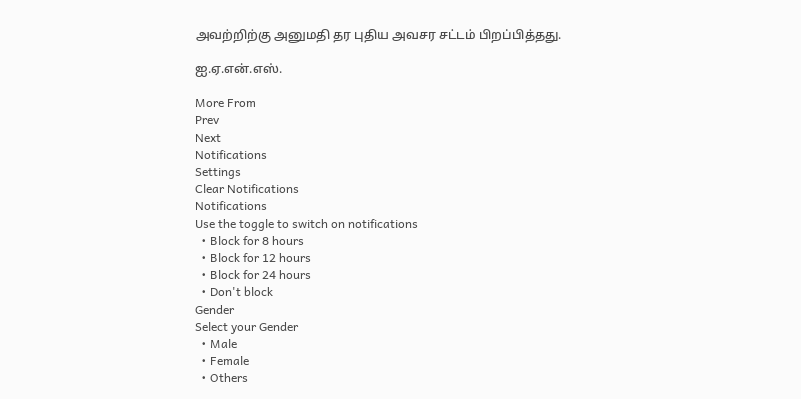அவற்றிற்கு அனுமதி தர புதிய அவசர சட்டம் பிறப்பித்தது.

ஐ.ஏ.என்.எஸ்.

More From
Prev
Next
Notifications
Settings
Clear Notifications
Notifications
Use the toggle to switch on notifications
  • Block for 8 hours
  • Block for 12 hours
  • Block for 24 hours
  • Don't block
Gender
Select your Gender
  • Male
  • Female
  • Others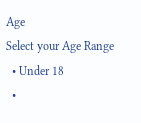Age
Select your Age Range
  • Under 18
  •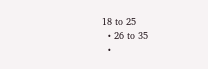18 to 25
  • 26 to 35
  •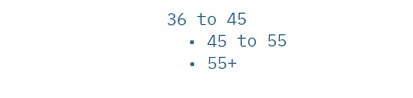36 to 45
  • 45 to 55
  • 55+